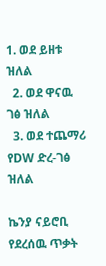1. ወደ ይዘቱ ዝለል
  2. ወደ ዋናዉ ገፅ ዝለል
  3. ወደ ተጨማሪ የDW ድረ-ገፅ ዝለል

ኬንያ ናይሮቢ የደረሰዉ ጥቃት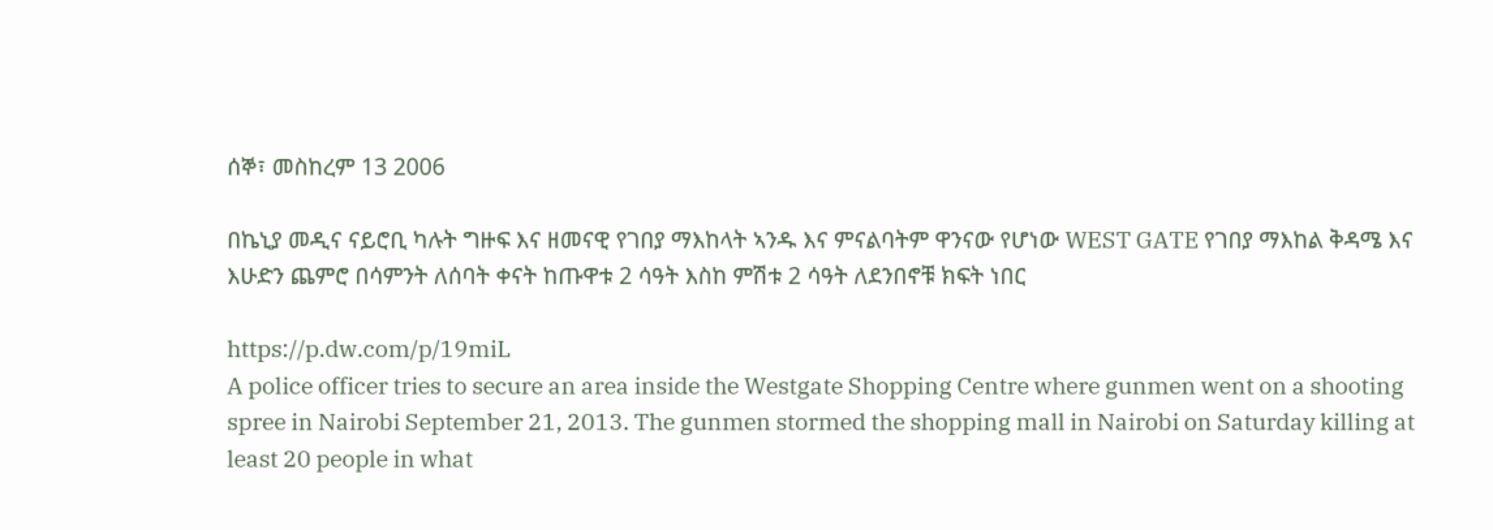ሰኞ፣ መስከረም 13 2006

በኬኒያ መዲና ናይሮቢ ካሉት ግዙፍ እና ዘመናዊ የገበያ ማእከላት ኣንዱ እና ምናልባትም ዋንናው የሆነው WEST GATE የገበያ ማእከል ቅዳሜ እና እሁድን ጨምሮ በሳምንት ለሰባት ቀናት ከጡዋቱ 2 ሳዓት እስከ ምሽቱ 2 ሳዓት ለደንበኖቹ ክፍት ነበር

https://p.dw.com/p/19miL
A police officer tries to secure an area inside the Westgate Shopping Centre where gunmen went on a shooting spree in Nairobi September 21, 2013. The gunmen stormed the shopping mall in Nairobi on Saturday killing at least 20 people in what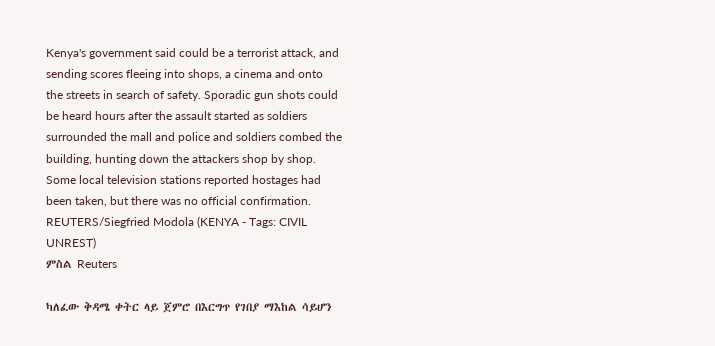Kenya's government said could be a terrorist attack, and sending scores fleeing into shops, a cinema and onto the streets in search of safety. Sporadic gun shots could be heard hours after the assault started as soldiers surrounded the mall and police and soldiers combed the building, hunting down the attackers shop by shop. Some local television stations reported hostages had been taken, but there was no official confirmation. REUTERS/Siegfried Modola (KENYA - Tags: CIVIL UNREST)
ምስል Reuters

ካለፈው ቅዳሜ ቀትር ላይ ጀምሮ በእርግጥ የገበያ ማእከል ሳይሆን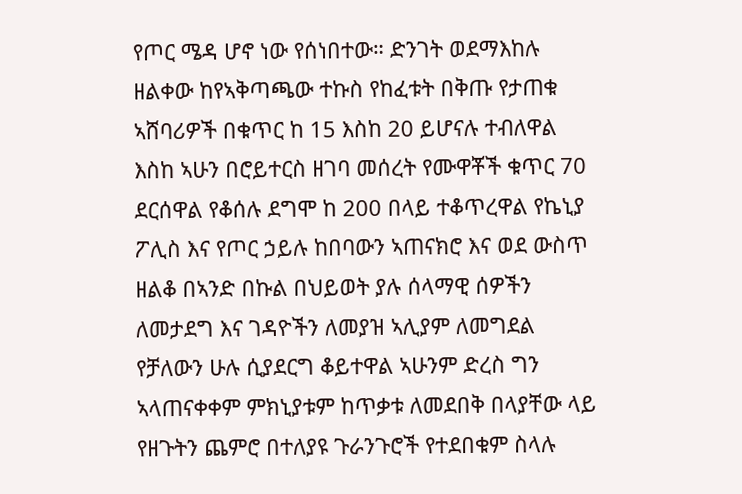የጦር ሜዳ ሆኖ ነው የሰነበተው። ድንገት ወደማእከሉ ዘልቀው ከየኣቅጣጫው ተኩስ የከፈቱት በቅጡ የታጠቁ ኣሸባሪዎች በቁጥር ከ 15 እስከ 20 ይሆናሉ ተብለዋል እስከ ኣሁን በሮይተርስ ዘገባ መሰረት የሙዋቾች ቁጥር 70 ደርሰዋል የቆሰሉ ደግሞ ከ 200 በላይ ተቆጥረዋል የኬኒያ ፖሊስ እና የጦር ኃይሉ ከበባውን ኣጠናክሮ እና ወደ ውስጥ ዘልቆ በኣንድ በኩል በህይወት ያሉ ሰላማዊ ሰዎችን ለመታደግ እና ገዳዮችን ለመያዝ ኣሊያም ለመግደል የቻለውን ሁሉ ሲያደርግ ቆይተዋል ኣሁንም ድረስ ግን ኣላጠናቀቀም ምክኒያቱም ከጥቃቱ ለመደበቅ በላያቸው ላይ የዘጉትን ጨምሮ በተለያዩ ጉራንጉሮች የተደበቁም ስላሉ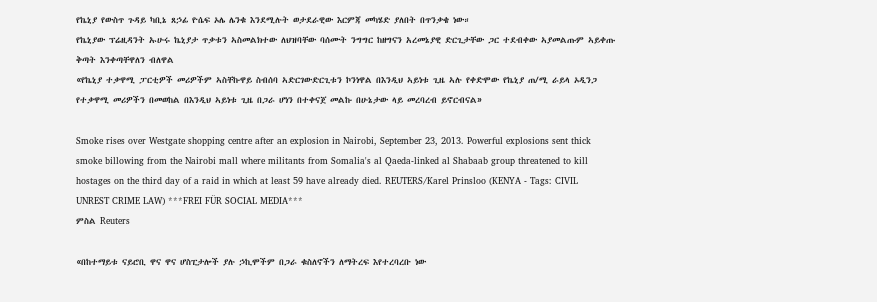የኬኒያ የውስጥ ጉዳይ ካቢኔ ጸኃፊ ዮሴፍ ኦሌ ሌንቁ እንደሚሉት ወታደራዊው እርምጃ መካሄድ ያለበት በጥንቃቄ ነው።
የኬኒያው ፕሬዚዳንት ኡሁሩ ኬኒያታ ጥቃቱን ኣስመልክተው ለህዝባቸው ባሰሙት ንግግር ከዘግናን አረመኔያዊ ድርጊታቸው ጋር ተደብቀው ኣያመልጡም ኣይቀጡ ቅጣት እንቀጣቸዋለን ብለዋል
«የኬኒያ ተቃዋሚ ፓርቲዎች መሪዎችም ኣስቸኩዋይ ስብሰባ ኣድርገውድርጊቱን ኮንነዋል በእንዲህ ኣይነቱ ጊዜ ኣሉ የቀድሞው የኬኒያ ጠ/ሚ ራይላ ኦዲንጋ የተቃዋሚ መሪዎችን በመወከል በእንዲህ ኣይነቱ ጊዜ በጋራ ሆነን በተቀናጀ መልኩ በሁኔታው ላይ መረባረብ ይኖርብናል»

Smoke rises over Westgate shopping centre after an explosion in Nairobi, September 23, 2013. Powerful explosions sent thick smoke billowing from the Nairobi mall where militants from Somalia's al Qaeda-linked al Shabaab group threatened to kill hostages on the third day of a raid in which at least 59 have already died. REUTERS/Karel Prinsloo (KENYA - Tags: CIVIL UNREST CRIME LAW) ***FREI FÜR SOCIAL MEDIA***
ምስል Reuters

«በከተማይቱ ናይሮቢ ዋና ዋና ሆስፒታሎች ያሉ ኃኪሞችም በጋራ ቁስለኖችን ለማትረፍ እየተረባረቡ ነው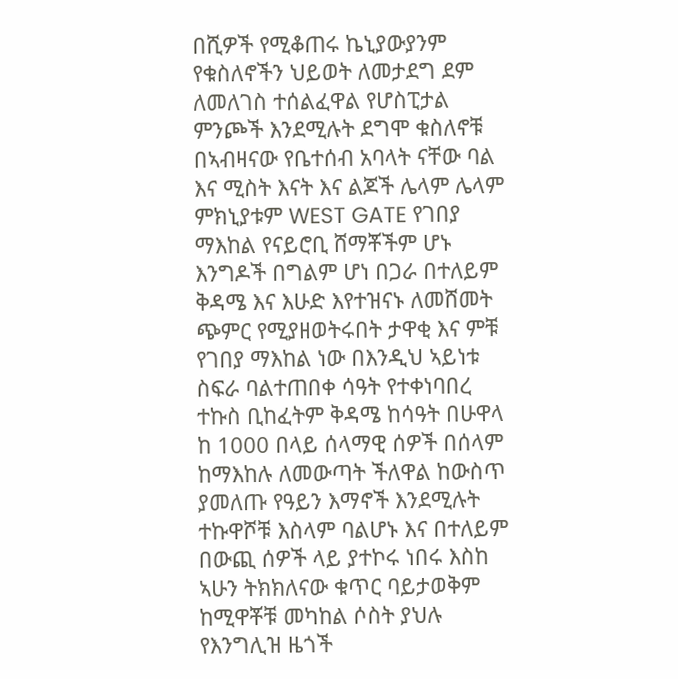በሺዎች የሚቆጠሩ ኬኒያውያንም የቁስለኖችን ህይወት ለመታደግ ደም ለመለገስ ተሰልፈዋል የሆስፒታል ምንጮች እንደሚሉት ደግሞ ቁስለኖቹ በኣብዛናው የቤተሰብ አባላት ናቸው ባል እና ሚስት እናት እና ልጆች ሌላም ሌላም ምክኒያቱም WEST GATE የገበያ ማእከል የናይሮቢ ሸማቾችም ሆኑ እንግዶች በግልም ሆነ በጋራ በተለይም ቅዳሜ እና እሁድ እየተዝናኑ ለመሸመት ጭምር የሚያዘወትሩበት ታዋቂ እና ምቹ የገበያ ማእከል ነው በእንዲህ ኣይነቱ ስፍራ ባልተጠበቀ ሳዓት የተቀነባበረ ተኩስ ቢከፈትም ቅዳሜ ከሳዓት በሁዋላ ከ 1000 በላይ ሰላማዊ ሰዎች በሰላም ከማእከሉ ለመውጣት ችለዋል ከውስጥ ያመለጡ የዓይን እማኖች እንደሚሉት ተኩዋሾቹ እስላም ባልሆኑ እና በተለይም በውጪ ሰዎች ላይ ያተኮሩ ነበሩ እስከ ኣሁን ትክክለናው ቁጥር ባይታወቅም ከሚዋቾቹ መካከል ሶስት ያህሉ የእንግሊዝ ዜጎች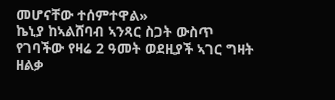መሆናቸው ተሰምተዋል»
ኬኒያ ከኣልሸባብ ኣንጻር ስጋት ውስጥ የገባችው የዛሬ 2 ዓመት ወደዚያች ኣገር ግዛት ዘልቃ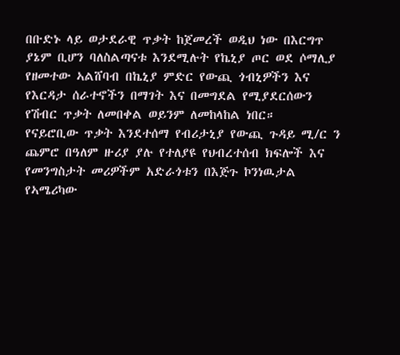በቡድኑ ላይ ወታደራዊ ጥቃት ከጀመረች ወዲህ ነው በእርግጥ ያኔም ቢሆን ባለስልጣናቱ እንደሚሉት የኬኒያ ጦር ወደ ሶማሊያ የዘመተው ኣልሸባብ በኬኒያ ምድር የውጪ ጎብኒዎችን እና የእርዳታ ሰራተኖችን በማገት እና በመግደል የሚያደርሰውን የሽብር ጥቃት ለመበቀል ወይንም ለመከላከል ነበር።
የናይሮቢው ጥቃት እንደተሰማ የብሪታኒያ የውጪ ጉዳይ ሚ/ር ን ጨምሮ በዓለም ዙሪያ ያሉ የተለያዩ የህብረተሰብ ክፍሎች እና የመንግስታት መሪዎችም አድራጎቱን በእጅጉ ኮንነዉታል የኣሜሪካው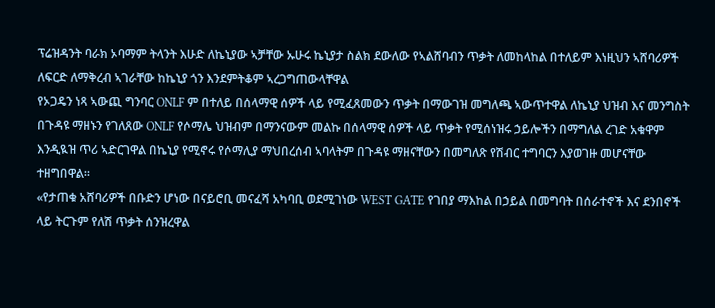ፕሬዝዳንት ባራክ ኦባማም ትላንት እሁድ ለኬኒያው ኣቻቸው ኡሁሩ ኬኒያታ ስልክ ደውለው የኣልሸባብን ጥቃት ለመከላከል በተለይም እነዚህን ኣሸባሪዎች ለፍርድ ለማቅረብ ኣገራቸው ከኬኒያ ጎን እንደምትቆም ኣረጋግጠውላቸዋል
የኦጋዴን ነጻ ኣውጪ ግንባር ONLF ም በተለይ በሰላማዊ ሰዎች ላይ የሚፈጸመውን ጥቃት በማውገዝ መግለጫ ኣውጥተዋል ለኬኒያ ህዝብ እና መንግስት በጉዳዩ ማዘኑን የገለጸው ONLF የሶማሌ ህዝብም በማንናውም መልኩ በሰላማዊ ሰዎች ላይ ጥቃት የሚሰነዝሩ ኃይሎችን በማግለል ረገድ አቁዋም እንዲዪዝ ጥሪ ኣድርገዋል በኬኒያ የሚኖሩ የሶማሊያ ማህበረሰብ ኣባላትም በጉዳዩ ማዘናቸውን በመግለጽ የሽብር ተግባርን እያወገዙ መሆናቸው ተዘግበዋል።
«የታጠቁ አሸባሪዎች በቡድን ሆነው በናይሮቢ መናፈሻ አካባቢ ወደሚገነው WEST GATE የገበያ ማእከል በኃይል በመግባት በሰራተኖች እና ደንበኖች ላይ ትርጉም የለሽ ጥቃት ሰንዝረዋል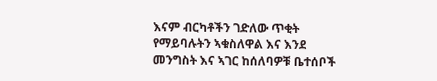እናም ብርካቶችን ገድለው ጥቂት የማይባሉትን ኣቁስለዋል እና እንደ መንግስት እና ኣገር ከሰለባዎቹ ቤተሰቦች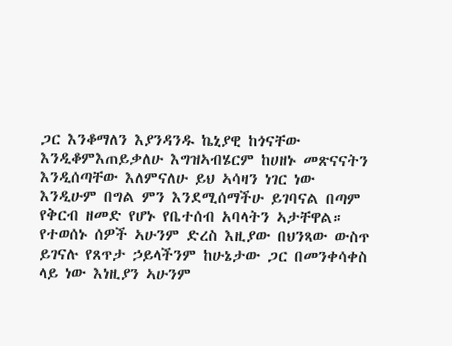ጋር እንቆማለን እያንዳንዱ ኬኒያዊ ከጎናቸው እንዲቆምእጠይቃለሁ እግዝኣብሄርም ከሀዘኑ መጽናናትን እንዲሰጣቸው እለምናለሁ ይህ ኣሳዛን ነገር ነው እንዲሁም በግል ምን እንደሚሰማችሁ ይገባናል በጣም የቅርብ ዘመድ የሆኑ የቤተሰብ አባላትን ኣታቸዋል።
የተወሰኑ ሰዎች ኣሁንም ድረስ እዚያው በህንጻው ውስጥ ይገናሉ የጸጥታ ኃይላችንም ከሁኔታው ጋር በመንቀሳቀስ ላይ ነው እነዚያን ኣሁንም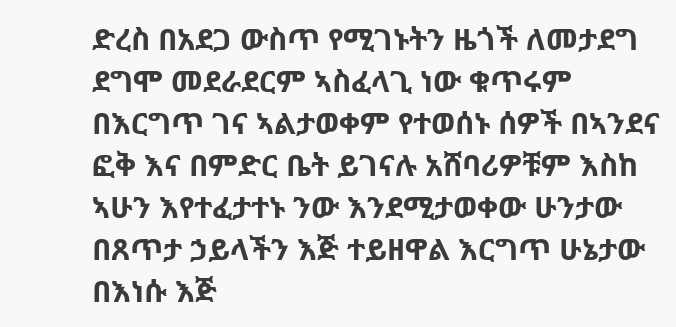ድረስ በአደጋ ውስጥ የሚገኑትን ዜጎች ለመታደግ ደግሞ መደራደርም ኣስፈላጊ ነው ቁጥሩም በእርግጥ ገና ኣልታወቀም የተወሰኑ ሰዎች በኣንደና ፎቅ እና በምድር ቤት ይገናሉ አሸባሪዎቹም እስከ ኣሁን እየተፈታተኑ ንው እንደሚታወቀው ሁንታው በጸጥታ ኃይላችን እጅ ተይዘዋል እርግጥ ሁኔታው በእነሱ እጅ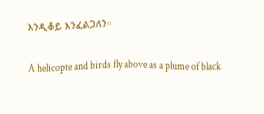እንዲቆይ እንፈልጋለን።

A helicopte and birds fly above as a plume of black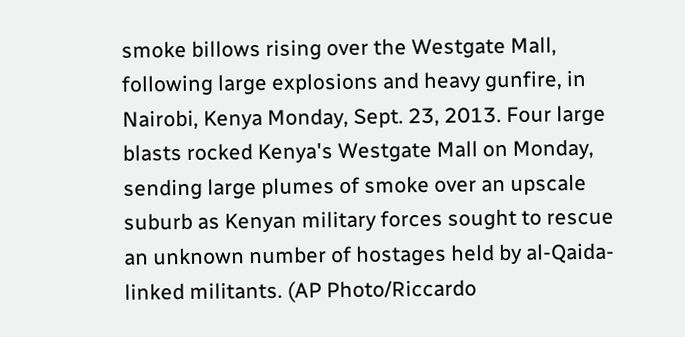smoke billows rising over the Westgate Mall, following large explosions and heavy gunfire, in Nairobi, Kenya Monday, Sept. 23, 2013. Four large blasts rocked Kenya's Westgate Mall on Monday, sending large plumes of smoke over an upscale suburb as Kenyan military forces sought to rescue an unknown number of hostages held by al-Qaida-linked militants. (AP Photo/Riccardo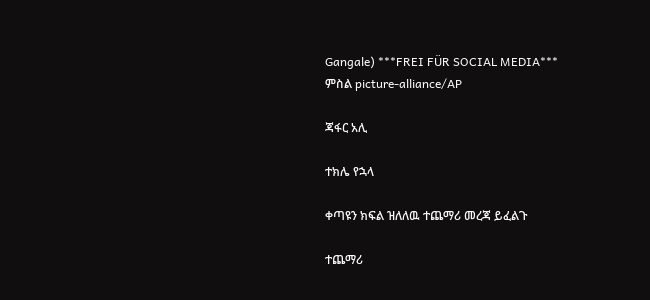Gangale) ***FREI FÜR SOCIAL MEDIA***
ምስል picture-alliance/AP

ጃፋር አሊ

ተክሌ የኋላ

ቀጣዩን ክፍል ዝለለዉ ተጨማሪ መረጃ ይፈልጉ

ተጨማሪ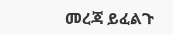መረጃ ይፈልጉ